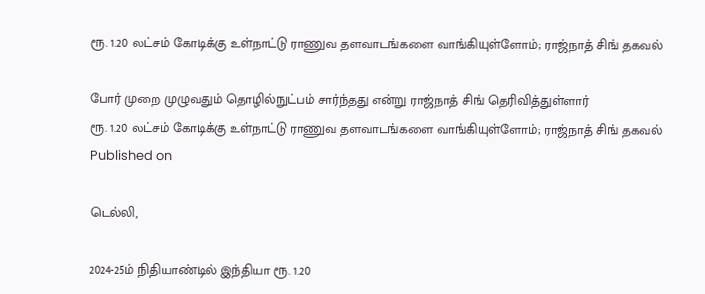ரூ. 1.20 லட்சம் கோடிக்கு உள்நாட்டு ராணுவ தளவாடங்களை வாங்கியுள்ளோம்; ராஜ்நாத் சிங் தகவல்

போர் முறை முழுவதும் தொழில்நுட்பம் சார்ந்தது என்று ராஜ்நாத் சிங் தெரிவித்துள்ளார்
ரூ. 1.20 லட்சம் கோடிக்கு உள்நாட்டு ராணுவ தளவாடங்களை வாங்கியுள்ளோம்; ராஜ்நாத் சிங் தகவல்
Published on

டெல்லி,

2024-25ம் நிதியாண்டில் இந்தியா ரூ. 1.20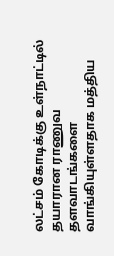லட்சம் கோடிக்கு உள்நாட்டில் தயாரான ராணுவ தளவாடங்களை வாங்கியுள்ளதாக மத்திய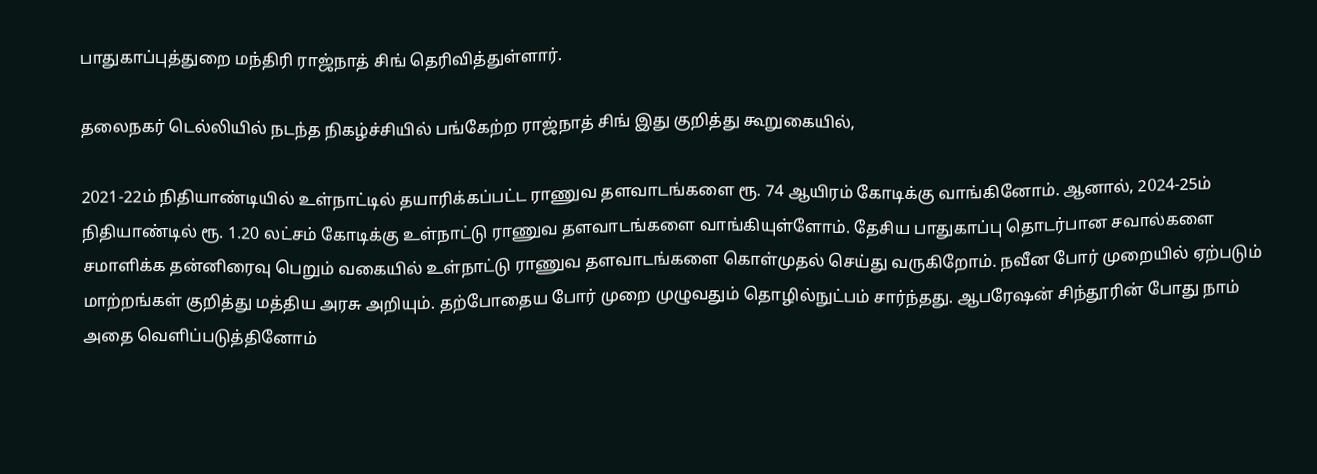பாதுகாப்புத்துறை மந்திரி ராஜ்நாத் சிங் தெரிவித்துள்ளார்.

தலைநகர் டெல்லியில் நடந்த நிகழ்ச்சியில் பங்கேற்ற ராஜ்நாத் சிங் இது குறித்து கூறுகையில்,

2021-22ம் நிதியாண்டியில் உள்நாட்டில் தயாரிக்கப்பட்ட ராணுவ தளவாடங்களை ரூ. 74 ஆயிரம் கோடிக்கு வாங்கினோம். ஆனால், 2024-25ம் நிதியாண்டில் ரூ. 1.20 லட்சம் கோடிக்கு உள்நாட்டு ராணுவ தளவாடங்களை வாங்கியுள்ளோம். தேசிய பாதுகாப்பு தொடர்பான சவால்களை சமாளிக்க தன்னிரைவு பெறும் வகையில் உள்நாட்டு ராணுவ தளவாடங்களை கொள்முதல் செய்து வருகிறோம். நவீன போர் முறையில் ஏற்படும் மாற்றங்கள் குறித்து மத்திய அரசு அறியும். தற்போதைய போர் முறை முழுவதும் தொழில்நுட்பம் சார்ந்தது. ஆபரேஷன் சிந்தூரின் போது நாம் அதை வெளிப்படுத்தினோம்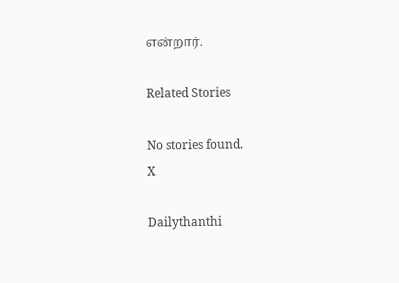என்றார்.

Related Stories

No stories found.
X

Dailythanthi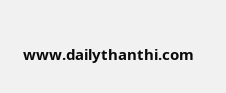www.dailythanthi.com